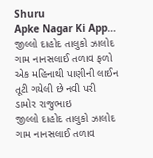Shuru
Apke Nagar Ki App…
જીલ્લો દાહોદ તાલુકો ઝાલોદ ગામ નાનસલાઈ તળાવ ફળો એક મહિનાથી પાણીની લાઈન તૂટી ગયેલી છે નવી પરી
ડામોર રાજુભાઇ
જીલ્લો દાહોદ તાલુકો ઝાલોદ ગામ નાનસલાઈ તળાવ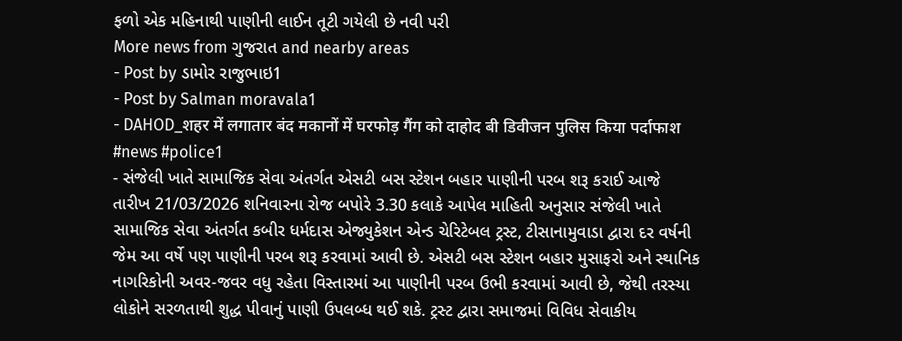ફળો એક મહિનાથી પાણીની લાઈન તૂટી ગયેલી છે નવી પરી
More news from ગુજરાત and nearby areas
- Post by ડામોર રાજુભાઇ1
- Post by Salman moravala1
- DAHOD_शहर में लगातार बंद मकानों में घरफोड़ गैंग को दाहोद बी डिवीजन पुलिस किया पर्दाफाश #news #police1
- સંજેલી ખાતે સામાજિક સેવા અંતર્ગત એસટી બસ સ્ટેશન બહાર પાણીની પરબ શરૂ કરાઈ આજે તારીખ 21/03/2026 શનિવારના રોજ બપોરે 3.30 કલાકે આપેલ માહિતી અનુસાર સંજેલી ખાતે સામાજિક સેવા અંતર્ગત કબીર ધર્મદાસ એજ્યુકેશન એન્ડ ચેરિટેબલ ટ્રસ્ટ, ટીસાનામુવાડા દ્વારા દર વર્ષની જેમ આ વર્ષે પણ પાણીની પરબ શરૂ કરવામાં આવી છે. એસટી બસ સ્ટેશન બહાર મુસાફરો અને સ્થાનિક નાગરિકોની અવર-જવર વધુ રહેતા વિસ્તારમાં આ પાણીની પરબ ઉભી કરવામાં આવી છે, જેથી તરસ્યા લોકોને સરળતાથી શુદ્ધ પીવાનું પાણી ઉપલબ્ધ થઈ શકે. ટ્રસ્ટ દ્વારા સમાજમાં વિવિધ સેવાકીય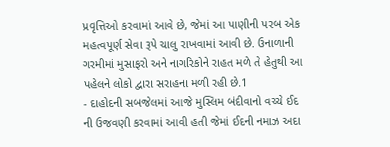પ્રવૃત્તિઓ કરવામાં આવે છે, જેમાં આ પાણીની પરબ એક મહત્વપૂર્ણ સેવા રૂપે ચાલુ રાખવામાં આવી છે. ઉનાળાની ગરમીમાં મુસાફરો અને નાગરિકોને રાહત મળે તે હેતુથી આ પહેલને લોકો દ્વારા સરાહના મળી રહી છે.1
- દાહોદની સબજેલમાં આજે મુસ્લિમ બંદીવાનો વચ્ચે ઈદ ની ઉજવણી કરવામાં આવી હતી જેમાં ઈદની નમાઝ અદા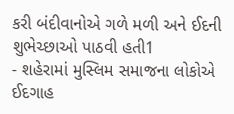કરી બંદીવાનોએ ગળે મળી અને ઈદની શુભેચ્છાઓ પાઠવી હતી1
- શહેરામાં મુસ્લિમ સમાજના લોકોએ ઈદગાહ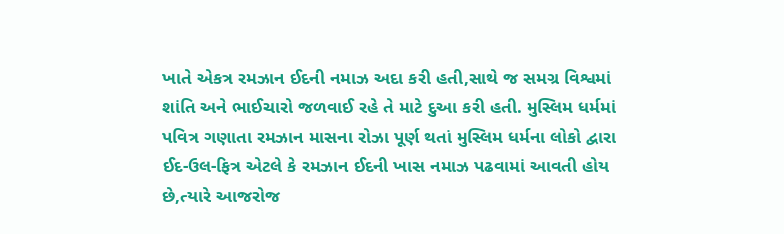ખાતે એકત્ર રમઝાન ઈદની નમાઝ અદા કરી હતી,સાથે જ સમગ્ર વિશ્વમાં શાંતિ અને ભાઈચારો જળવાઈ રહે તે માટે દુઆ કરી હતી. મુસ્લિમ ધર્મમાં પવિત્ર ગણાતા રમઝાન માસના રોઝા પૂર્ણ થતાં મુસ્લિમ ધર્મના લોકો દ્વારા ઈદ-ઉલ-ફિત્ર એટલે કે રમઝાન ઈદની ખાસ નમાઝ પઢવામાં આવતી હોય છે,ત્યારે આજરોજ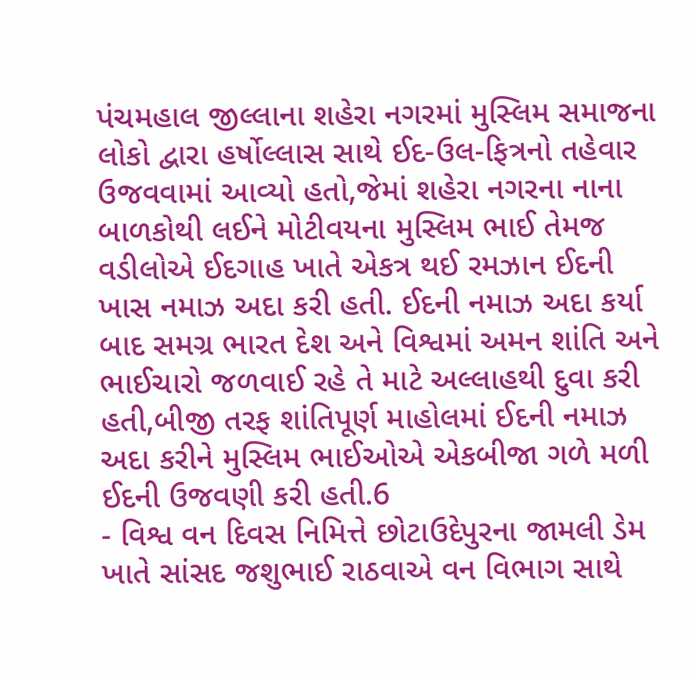પંચમહાલ જીલ્લાના શહેરા નગરમાં મુસ્લિમ સમાજના લોકો દ્વારા હર્ષોલ્લાસ સાથે ઈદ-ઉલ-ફિત્રનો તહેવાર ઉજવવામાં આવ્યો હતો,જેમાં શહેરા નગરના નાના બાળકોથી લઈને મોટીવયના મુસ્લિમ ભાઈ તેમજ વડીલોએ ઈદગાહ ખાતે એકત્ર થઈ રમઝાન ઈદની ખાસ નમાઝ અદા કરી હતી. ઈદની નમાઝ અદા કર્યા બાદ સમગ્ર ભારત દેશ અને વિશ્વમાં અમન શાંતિ અને ભાઈચારો જળવાઈ રહે તે માટે અલ્લાહથી દુવા કરી હતી,બીજી તરફ શાંતિપૂર્ણ માહોલમાં ઈદની નમાઝ અદા કરીને મુસ્લિમ ભાઈઓએ એકબીજા ગળે મળી ઈદની ઉજવણી કરી હતી.6
- વિશ્વ વન દિવસ નિમિત્તે છોટાઉદેપુરના જામલી ડેમ ખાતે સાંસદ જશુભાઈ રાઠવાએ વન વિભાગ સાથે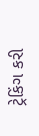ટ્રેકિંગ કરી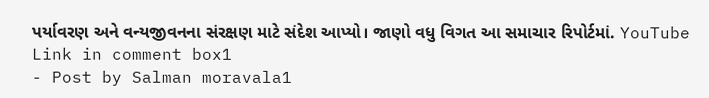પર્યાવરણ અને વન્યજીવનના સંરક્ષણ માટે સંદેશ આપ્યો। જાણો વધુ વિગત આ સમાચાર રિપોર્ટમાં. YouTube Link in comment box1
- Post by Salman moravala1